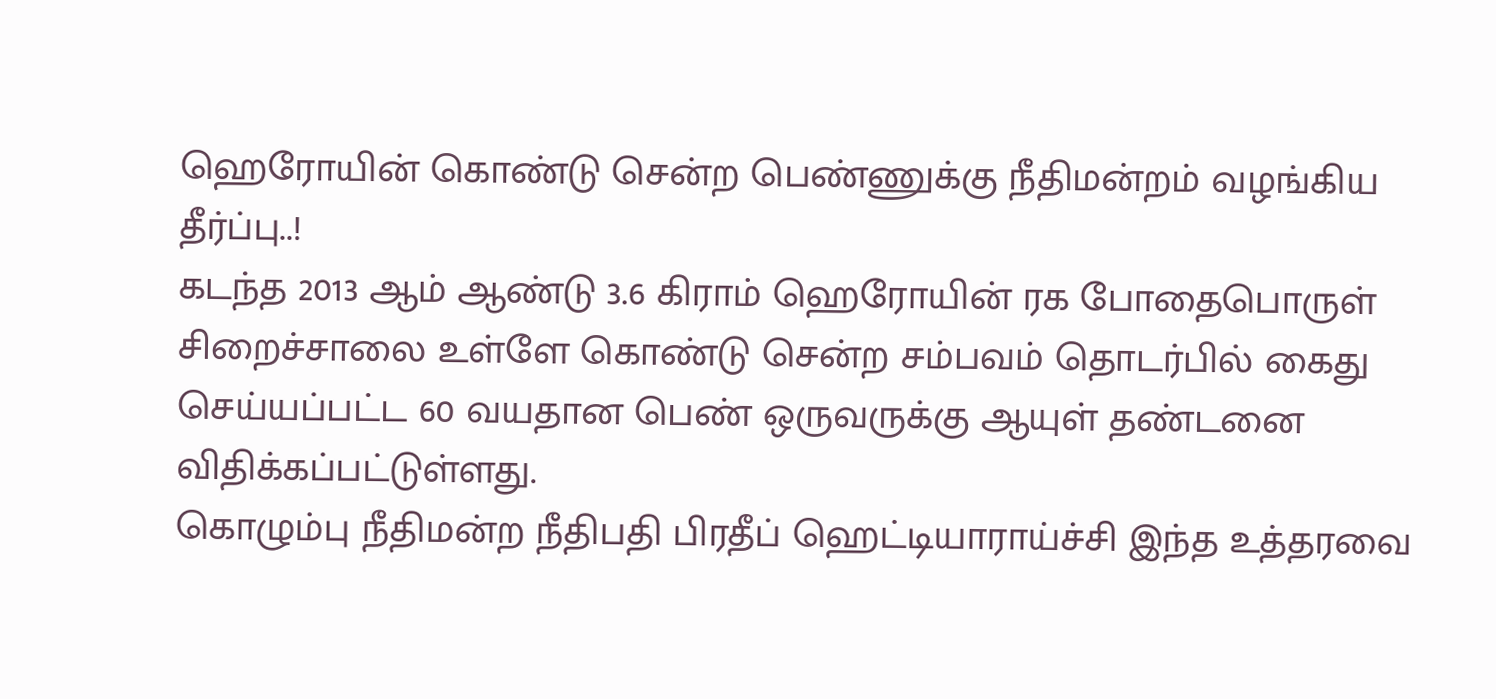ஹெரோயின் கொண்டு சென்ற பெண்ணுக்கு நீதிமன்றம் வழங்கிய தீர்ப்பு..!
கடந்த 2013 ஆம் ஆண்டு 3.6 கிராம் ஹெரோயின் ரக போதைபொருள் சிறைச்சாலை உள்ளே கொண்டு சென்ற சம்பவம் தொடர்பில் கைது செய்யப்பட்ட 60 வயதான பெண் ஒருவருக்கு ஆயுள் தண்டனை விதிக்கப்பட்டுள்ளது.
கொழும்பு நீதிமன்ற நீதிபதி பிரதீப் ஹெட்டியாராய்ச்சி இந்த உத்தரவை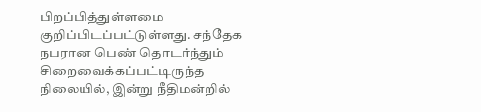பிறப்பித்துள்ளமை குறிப்பிடப்பட்டுள்ளது. சந்தேக நபரான பெண் தொடர்ந்தும் சிறைவைக்கப்பட்டிருந்த நிலையில், இன்று நீதிமன்றில்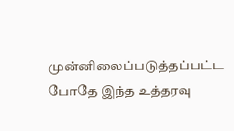முன்னிலைப்படுத்தப்பட்ட போதே இந்த உத்தரவு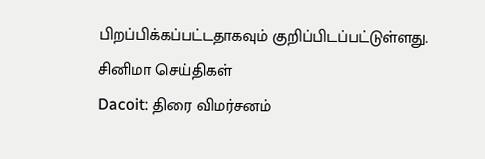பிறப்பிக்கப்பட்டதாகவும் குறிப்பிடப்பட்டுள்ளது.
சினிமா செய்திகள்
Dacoit: திரை விமர்சனம்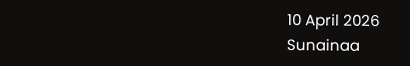10 April 2026
Sunainaa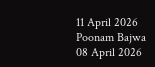11 April 2026
Poonam Bajwa
08 April 2026